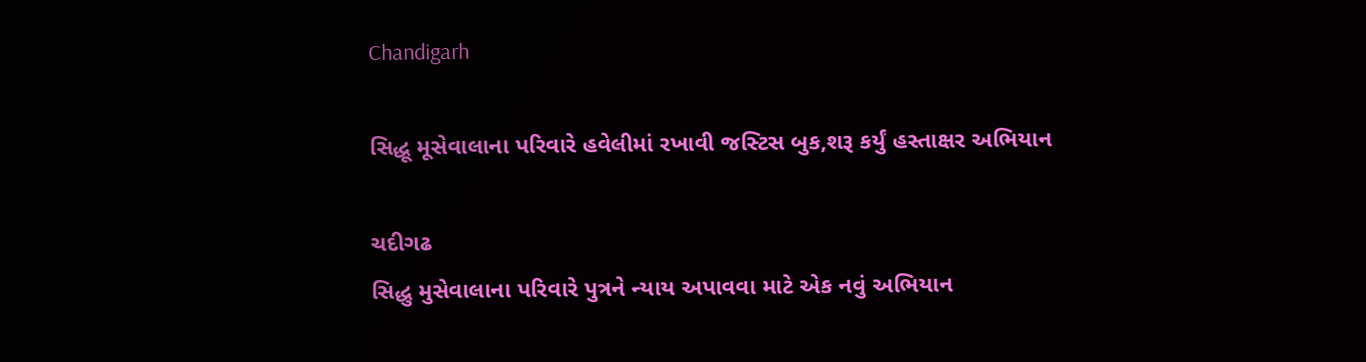Chandigarh

સિદ્ધૂ મૂસેવાલાના પરિવારે હવેલીમાં રખાવી જસ્ટિસ બુક,શરૂ કર્યું હસ્તાક્ષર અભિયાન

ચદીગઢ
સિદ્ધુ મુસેવાલાના પરિવારે પુત્રને ન્યાય અપાવવા માટે એક નવું અભિયાન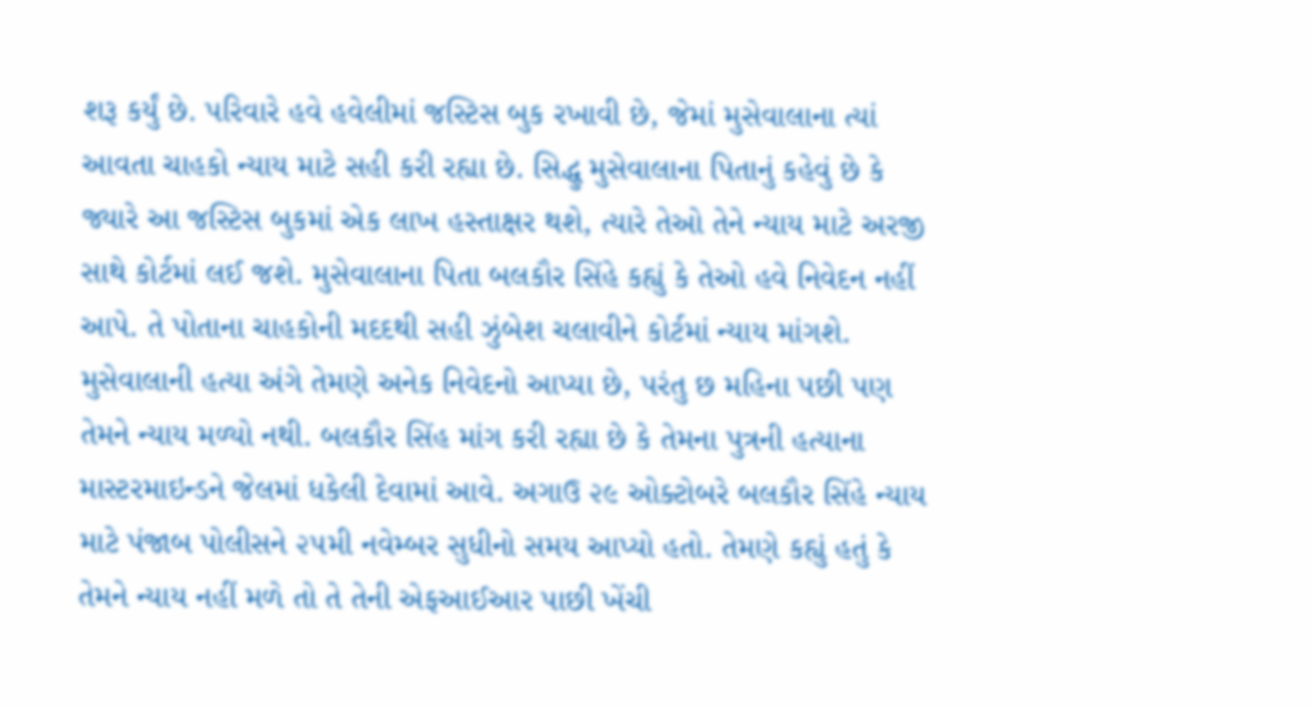શરૂ કર્યું છે. પરિવારે હવે હવેલીમાં જસ્ટિસ બુક રખાવી છે, જેમાં મુસેવાલાના ત્યાં આવતા ચાહકો ન્યાય માટે સહી કરી રહ્યા છે. સિદ્ધુ મુસેવાલાના પિતાનું કહેવું છે કે જ્યારે આ જસ્ટિસ બુકમાં એક લાખ હસ્તાક્ષર થશે, ત્યારે તેઓ તેને ન્યાય માટે અરજી સાથે કોર્ટમાં લઈ જશે. મુસેવાલાના પિતા બલકૌર સિંહે કહ્યું કે તેઓ હવે નિવેદન નહીં આપે. તે પોતાના ચાહકોની મદદથી સહી ઝુંબેશ ચલાવીને કોર્ટમાં ન્યાય માંગશે. મુસેવાલાની હત્યા અંગે તેમણે અનેક નિવેદનો આપ્યા છે, પરંતુ છ મહિના પછી પણ તેમને ન્યાય મળ્યો નથી. બલકૌર સિંહ માંગ કરી રહ્યા છે કે તેમના પુત્રની હત્યાના માસ્ટરમાઇન્ડને જેલમાં ધકેલી દેવામાં આવે. અગાઉ ૨૯ ઓક્ટોબરે બલકૌર સિંહે ન્યાય માટે પંજાબ પોલીસને ૨૫મી નવેમ્બર સુધીનો સમય આપ્યો હતો. તેમણે કહ્યું હતું કે તેમને ન્યાય નહીં મળે તો તે તેની એફઆઈઆર પાછી ખેંચી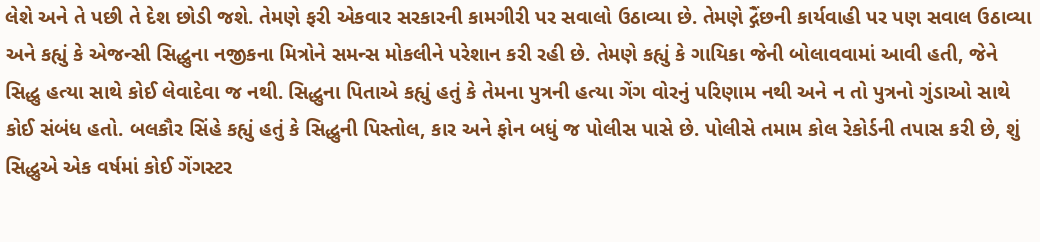લેશે અને તે પછી તે દેશ છોડી જશે. તેમણે ફરી એકવાર સરકારની કામગીરી પર સવાલો ઉઠાવ્યા છે. તેમણે દ્ગૈંછની કાર્યવાહી પર પણ સવાલ ઉઠાવ્યા અને કહ્યું કે એજન્સી સિદ્ધુના નજીકના મિત્રોને સમન્સ મોકલીને પરેશાન કરી રહી છે. તેમણે કહ્યું કે ગાયિકા જેની બોલાવવામાં આવી હતી, જેને સિદ્ધુ હત્યા સાથે કોઈ લેવાદેવા જ નથી. સિદ્ધુના પિતાએ કહ્યું હતું કે તેમના પુત્રની હત્યા ગેંગ વોરનું પરિણામ નથી અને ન તો પુત્રનો ગુંડાઓ સાથે કોઈ સંબંધ હતો. બલકૌર સિંહે કહ્યું હતું કે સિદ્ધુની પિસ્તોલ, કાર અને ફોન બધું જ પોલીસ પાસે છે. પોલીસે તમામ કોલ રેકોર્ડની તપાસ કરી છે, શું સિદ્ધુએ એક વર્ષમાં કોઈ ગેંગસ્ટર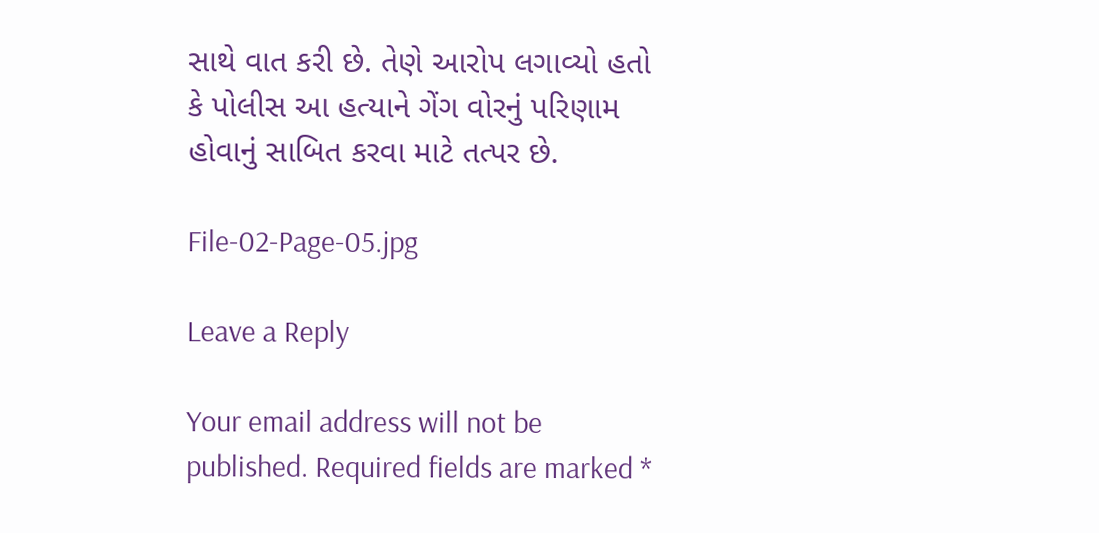સાથે વાત કરી છે. તેણે આરોપ લગાવ્યો હતો કે પોલીસ આ હત્યાને ગેંગ વોરનું પરિણામ હોવાનું સાબિત કરવા માટે તત્પર છે.

File-02-Page-05.jpg

Leave a Reply

Your email address will not be published. Required fields are marked *